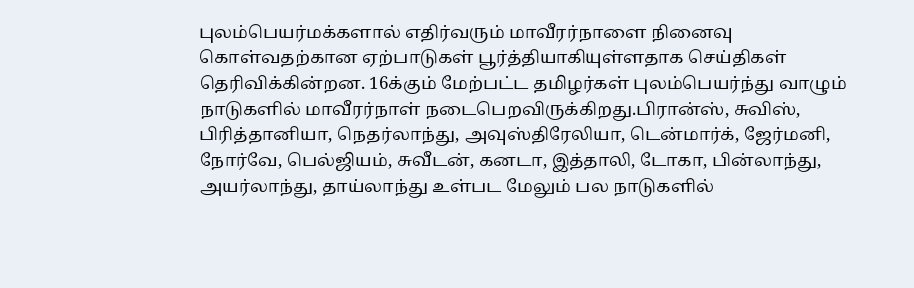புலம்பெயர்மக்களால் எதிர்வரும் மாவீரர்நாளை நினைவு கொள்வதற்கான ஏற்பாடுகள் பூர்த்தியாகியுள்ளதாக செய்திகள் தெரிவிக்கின்றன. 16க்கும் மேற்பட்ட தமிழர்கள் புலம்பெயர்ந்து வாழும் நாடுகளில் மாவீரர்நாள் நடைபெறவிருக்கிறது.பிரான்ஸ், சுவிஸ், பிரித்தானியா, நெதர்லாந்து, அவுஸ்திரேலியா, டென்மார்க், ஜேர்மனி, நோர்வே, பெல்ஜியம், சுவீடன், கனடா, இத்தாலி, டோகா, பின்லாந்து, அயர்லாந்து, தாய்லாந்து உள்பட மேலும் பல நாடுகளில்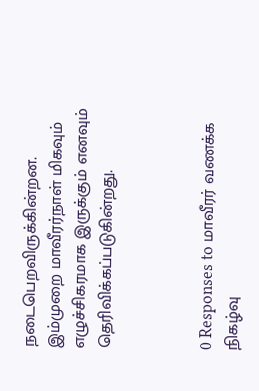நடைபெறவிருக்கின்றன.
இம்முறை மாவீரர்நாள் மிகவும் எழுச்சிகரமாக இருக்கும் எனவும் தெரிவிக்கப்படுகின்றது.



0 Responses to மாவீரர் வணக்க நிகழ்வு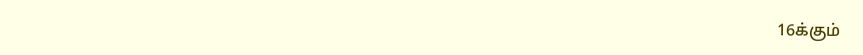16க்கும்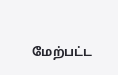மேற்பட்ட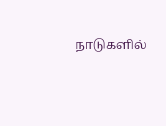நாடுகளில்